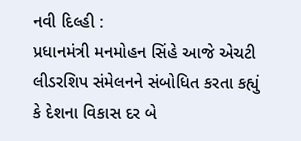નવી દિલ્હી :
પ્રધાનમંત્રી મનમોહન સિંહે આજે એચટી લીડરશિપ સંમેલનને સંબોધિત કરતા કહ્યું કે દેશના વિકાસ દર બે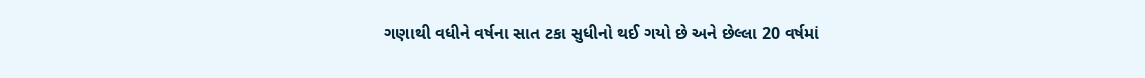ગણાથી વધીને વર્ષના સાત ટકા સુધીનો થઈ ગયો છે અને છેલ્લા 20 વર્ષમાં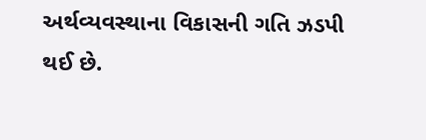અર્થવ્યવસ્થાના વિકાસની ગતિ ઝડપી થઈ છે.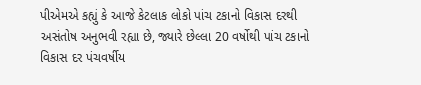પીએમએ કહ્યું કે આજે કેટલાક લોકો પાંચ ટકાનો વિકાસ દરથી અસંતોષ અનુભવી રહ્યા છે, જ્યારે છેલ્લા 20 વર્ષોથી પાંચ ટકાનો વિકાસ દર પંચવર્ષીય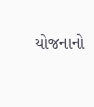યોજનાનો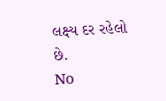લક્ષ્ય દર રહેલો છે.
No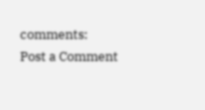comments:
Post a Comment